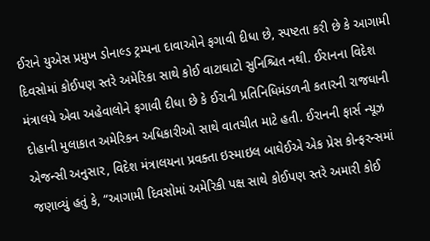ઈરાને યુએસ પ્રમુખ ડોનાલ્ડ ટ્રમ્પના દાવાઓને ફગાવી દીધા છે, સ્પષ્ટતા કરી છે કે આગામી દિવસોમાં કોઈપણ સ્તરે અમેરિકા સાથે કોઈ વાટાઘાટો સુનિશ્ચિત નથી. ઈરાનના વિદેશ મંત્રાલયે એવા અહેવાલોને ફગાવી દીધા છે કે ઈરાની પ્રતિનિધિમંડળની કતારની રાજધાની દોહાની મુલાકાત અમેરિકન અધિકારીઓ સાથે વાતચીત માટે હતી. ઈરાનની ફાર્સ ન્યૂઝ એજન્સી અનુસાર, વિદેશ મંત્રાલયના પ્રવક્તા ઇસ્માઇલ બાઘેઈએ એક પ્રેસ કોન્ફરન્સમાં જણાવ્યું હતું કે, “આગામી દિવસોમાં અમેરિકી પક્ષ સાથે કોઈપણ સ્તરે અમારી કોઈ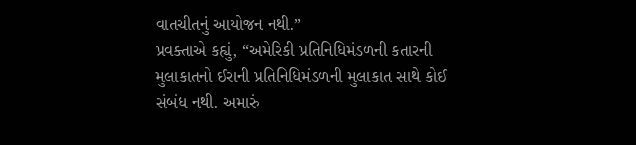વાતચીતનું આયોજન નથી.”
પ્રવક્તાએ કહ્યું, “અમેરિકી પ્રતિનિધિમંડળની કતારની મુલાકાતનો ઈરાની પ્રતિનિધિમંડળની મુલાકાત સાથે કોઈ સંબંધ નથી. અમારું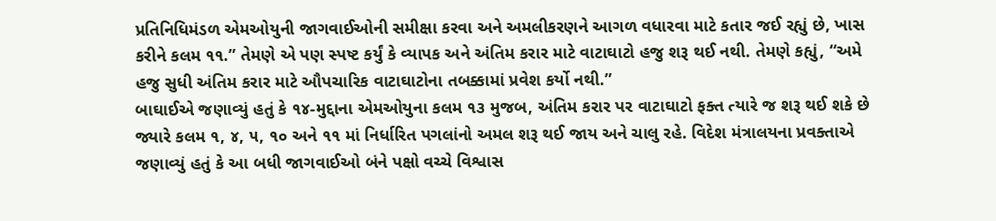પ્રતિનિધિમંડળ એમઓયુની જાગવાઈઓની સમીક્ષા કરવા અને અમલીકરણને આગળ વધારવા માટે કતાર જઈ રહ્યું છે, ખાસ કરીને કલમ ૧૧.” તેમણે એ પણ સ્પષ્ટ કર્યું કે વ્યાપક અને અંતિમ કરાર માટે વાટાઘાટો હજુ શરૂ થઈ નથી. તેમણે કહ્યું, “અમે હજુ સુધી અંતિમ કરાર માટે ઔપચારિક વાટાઘાટોના તબક્કામાં પ્રવેશ કર્યો નથી.”
બાઘાઈએ જણાવ્યું હતું કે ૧૪-મુદ્દાના એમઓયુના કલમ ૧૩ મુજબ, અંતિમ કરાર પર વાટાઘાટો ફક્ત ત્યારે જ શરૂ થઈ શકે છે જ્યારે કલમ ૧, ૪, ૫, ૧૦ અને ૧૧ માં નિર્ધારિત પગલાંનો અમલ શરૂ થઈ જાય અને ચાલુ રહે. વિદેશ મંત્રાલયના પ્રવક્તાએ જણાવ્યું હતું કે આ બધી જાગવાઈઓ બંને પક્ષો વચ્ચે વિશ્વાસ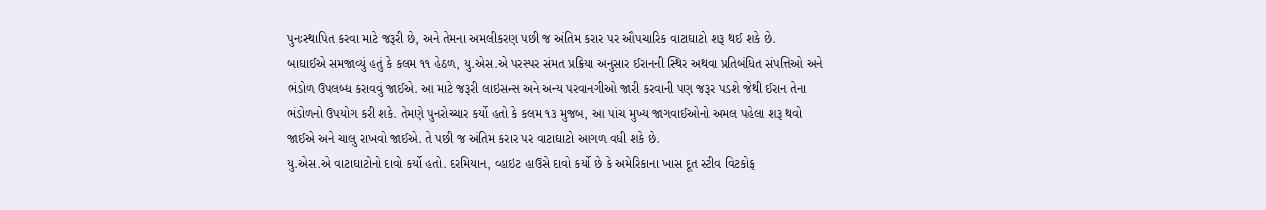પુનઃસ્થાપિત કરવા માટે જરૂરી છે, અને તેમના અમલીકરણ પછી જ અંતિમ કરાર પર ઔપચારિક વાટાઘાટો શરૂ થઈ શકે છે.
બાઘાઈએ સમજાવ્યું હતું કે કલમ ૧૧ હેઠળ, યુ.એસ.એ પરસ્પર સંમત પ્રક્રિયા અનુસાર ઈરાનની સ્થિર અથવા પ્રતિબંધિત સંપત્તિઓ અને ભંડોળ ઉપલબ્ધ કરાવવું જાઈએ. આ માટે જરૂરી લાઇસન્સ અને અન્ય પરવાનગીઓ જારી કરવાની પણ જરૂર પડશે જેથી ઈરાન તેના ભંડોળનો ઉપયોગ કરી શકે. તેમણે પુનરોચ્ચાર કર્યો હતો કે કલમ ૧૩ મુજબ, આ પાંચ મુખ્ય જાગવાઈઓનો અમલ પહેલા શરૂ થવો જાઈએ અને ચાલુ રાખવો જાઈએ. તે પછી જ અંતિમ કરાર પર વાટાઘાટો આગળ વધી શકે છે.
યુ.એસ.એ વાટાઘાટોનો દાવો કર્યો હતો. દરમિયાન, વ્હાઇટ હાઉસે દાવો કર્યો છે કે અમેરિકાના ખાસ દૂત સ્ટીવ વિટકોફ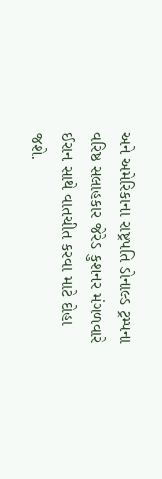અને અમેરિકાના રાષ્ટ્રપતિ ડોનાલ્ડ ટ્રમ્પના વરિષ્ઠ સલાહકાર જેરેડ કુશનર મંગળવારે ઈરાન સાથે વાતચીત કરવા માટે દોહા જશે.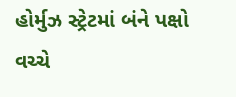હોર્મુઝ સ્ટ્રેટમાં બંને પક્ષો વચ્ચે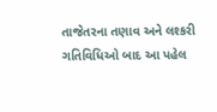તાજેતરના તણાવ અને લશ્કરી ગતિવિધિઓ બાદ આ પહેલ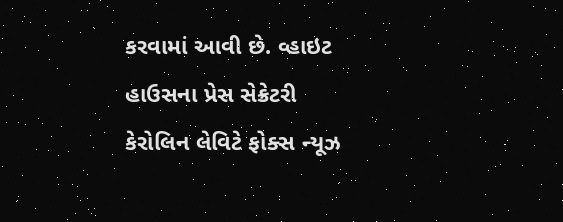કરવામાં આવી છે. વ્હાઇટ હાઉસના પ્રેસ સેક્રેટરી કેરોલિન લેવિટે ફોક્સ ન્યૂઝ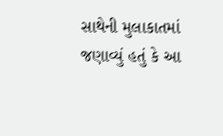સાથેની મુલાકાતમાં જણાવ્યું હતું કે આ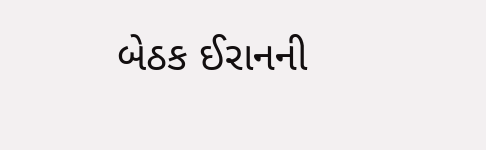બેઠક ઈરાનની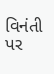વિનંતી પર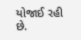યોજાઈ રહી છે.